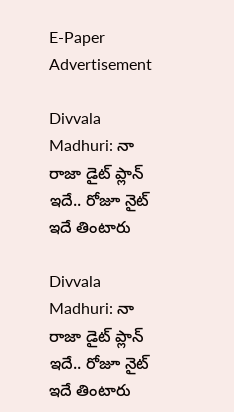E-Paper
Advertisement

Divvala Madhuri: నా రాజా డైట్ ప్లాన్ ఇదే.. రోజూ నైట్ ఇదే తింటారు

Divvala Madhuri: నా రాజా డైట్ ప్లాన్ ఇదే.. రోజూ నైట్ ఇదే తింటారు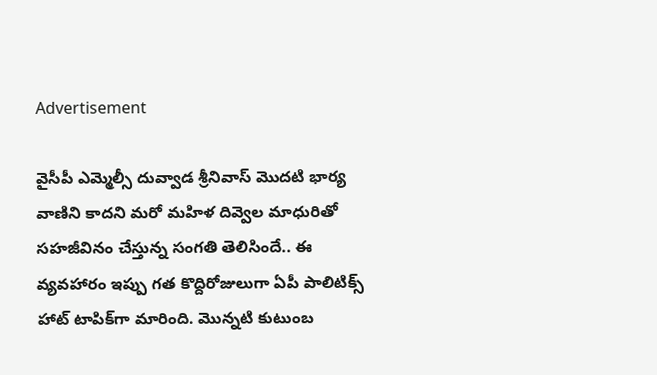Advertisement

వైసీపీ ఎమ్మెల్సీ దువ్వాడ శ్రీనివాస్ మొదటి భార్య వాణిని కాదని మరో మహిళ దివ్వెల మాధురితో సహజీవినం చేస్తున్న సంగతి తెలిసిందే.. ఈ వ్యవహారం ఇప్పు గత కొద్దిరోజులుగా ఏపీ పాలిటిక్స్ హాట్ టాపిక్‌గా మారింది. మొన్నటి కుటుంబ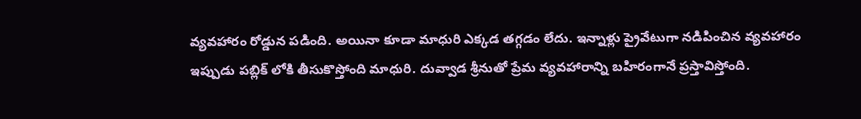వ్యవహారం రోడ్డున పడింది. అయినా కూడా మాధురి ఎక్కడ తగ్గడం లేదు. ఇన్నాళ్లు ప్రైవేటుగా నడిపించిన వ్యవహారం ఇప్పుడు పబ్లిక్ లోకి తీసుకొస్తోంది మాధురి. దువ్వాడ శ్రీనుతో ప్రేమ వ్యవహారాన్ని బహిరంగానే ప్రస్తావిస్తోంది.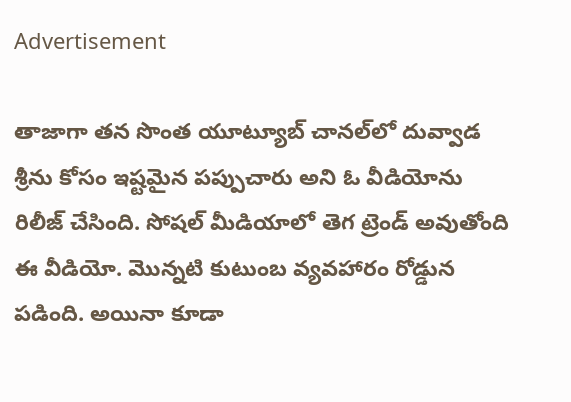Advertisement

తాజాగా తన సొంత యూట్యూబ్ చానల్‌లో దువ్వాడ శ్రీను కోసం ఇష్టమైన పప్పుచారు అని ఓ వీడియోను రిలీజ్ చేసింది. సోషల్ మీడియాలో తెగ ట్రెండ్ అవుతోంది ఈ వీడియో. మొన్నటి కుటుంబ వ్యవహారం రోడ్డున పడింది. అయినా కూడా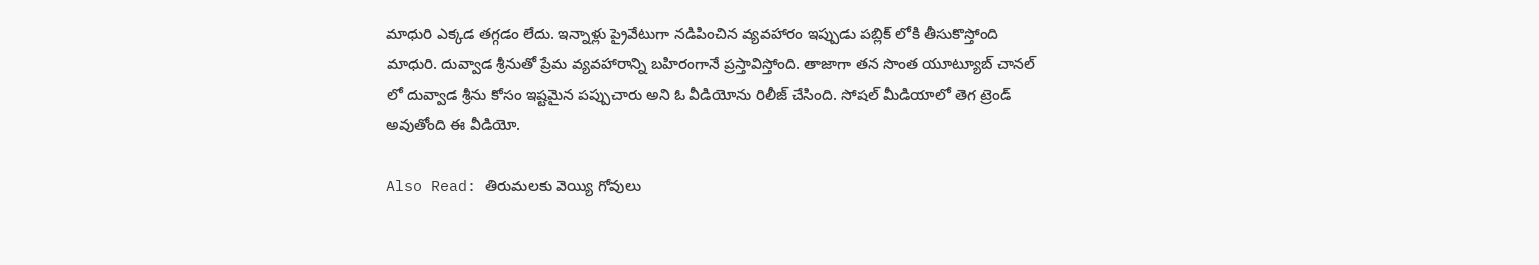మాధురి ఎక్కడ తగ్గడం లేదు. ఇన్నాళ్లు ప్రైవేటుగా నడిపించిన వ్యవహారం ఇప్పుడు పబ్లిక్ లోకి తీసుకొస్తోంది మాధురి. దువ్వాడ శ్రీనుతో ప్రేమ వ్యవహారాన్ని బహిరంగానే ప్రస్తావిస్తోంది. తాజాగా తన సొంత యూట్యూబ్ చానల్ లో దువ్వాడ శ్రీను కోసం ఇష్టమైన పప్పుచారు అని ఓ వీడియోను రిలీజ్ చేసింది. సోషల్ మీడియాలో తెగ ట్రెండ్ అవుతోంది ఈ వీడియో.

Also Read: తిరుమలకు వెయ్యి గోవులు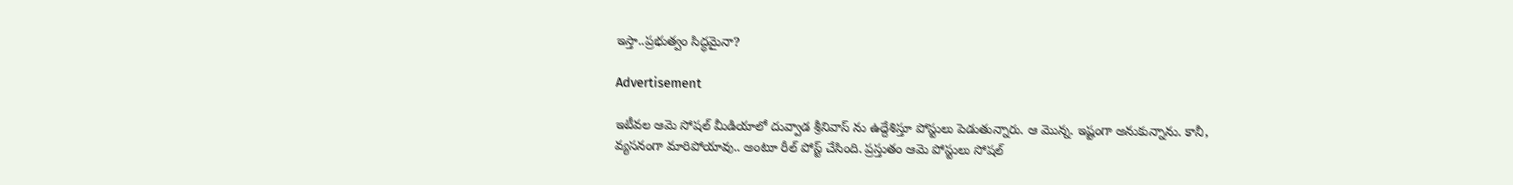ఇస్తా..ప్రభుత్వం సిద్ధమైనా?

Advertisement

ఇటీవల ఆమె సోషల్ మీడియాలో దువ్వాడ శ్రీనివాస్ ను ఉద్దేశిస్తూ పోస్టులు పెడుతున్నారు. ఆ మొన్న. ఇష్టంగా అనుకున్నాను. కానీ, వ్యసనంగా మారిపోయావు.. అంటూ రీల్ పోస్ట్ చేసింది. ప్రస్తుతం ఆమె పోస్టులు సోషల్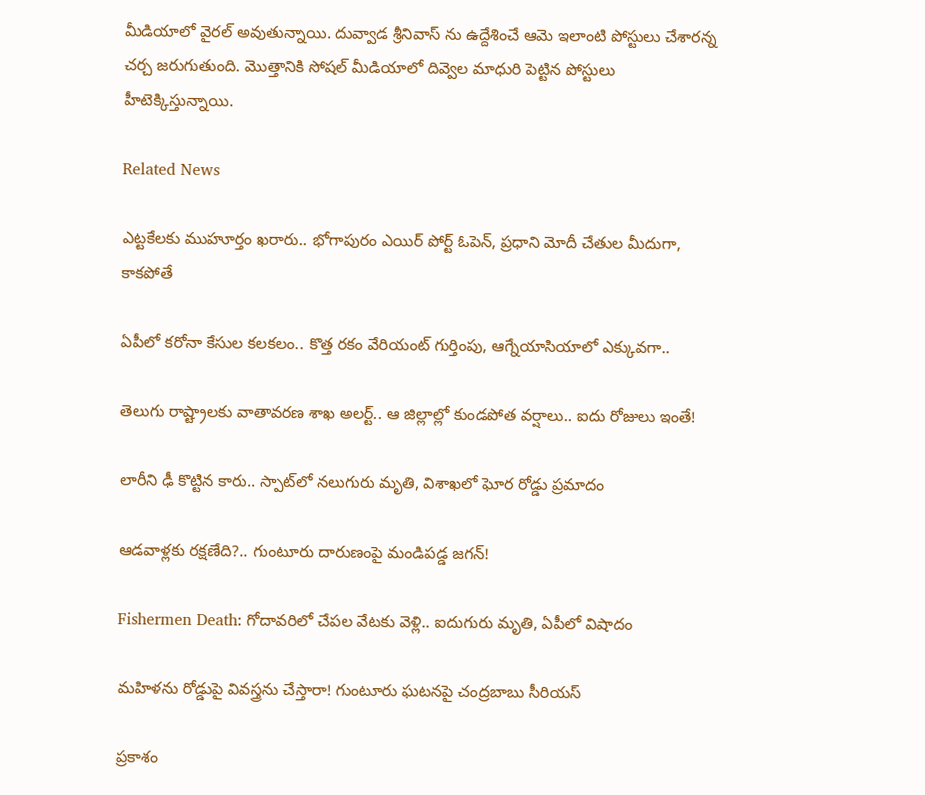మీడియాలో వైరల్ అవుతున్నాయి. దువ్వాడ శ్రీనివాస్ ను ఉద్దేశించే ఆమె ఇలాంటి పోస్టులు చేశారన్న చర్చ జరుగుతుంది. మొత్తానికి సోషల్ మీడియాలో దివ్వెల మాధురి పెట్టిన పోస్టులు హీటెక్కిస్తున్నాయి.

Related News

ఎట్టకేలకు ముహూర్తం ఖరారు.. భోగాపురం ఎయిర్ పోర్ట్ ఓపెన్, ప్రధాని మోదీ చేతుల మీదుగా, కాకపోతే

ఏపీలో కరోనా కేసుల కలకలం.. కొత్త రకం వేరియంట్ గుర్తింపు, ఆగ్నేయాసియాలో ఎక్కువగా..

తెలుగు రాష్ట్రాలకు వాతావరణ శాఖ అలర్ట్.. ఆ జిల్లాల్లో కుండపోత వర్షాలు.. ఐదు రోజులు ఇంతే!

లారీని ఢీ కొట్టిన కారు.. స్పాట్‌లో నలుగురు మృతి, విశాఖలో ఘోర రోడ్డు ప్రమాదం

ఆడవాళ్లకు రక్షణేది?.. గుంటూరు దారుణంపై మండిపడ్డ జగన్!

Fishermen Death: గోదావరిలో చేపల వేటకు వెళ్లి.. ఐదుగురు మృతి, ఏపీలో విషాదం

మహిళను రోడ్డుపై వివస్త్రను చేస్తారా! గుంటూరు ఘటనపై చంద్రబాబు సీరియస్

ప్రకాశం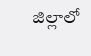జిల్లాలో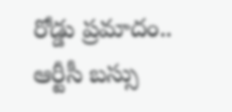రోడ్డు ప్రమాదం.. ఆర్టీసీ బస్సు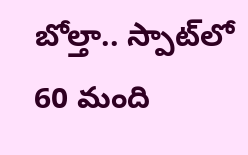బోల్తా.. స్పాట్‌‌లో 60 మంది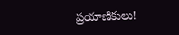ప్రయాణికులు!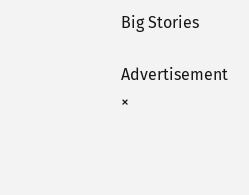Big Stories

Advertisement
×